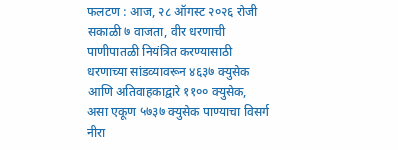फलटण : आज, २८ ऑगस्ट २०२६ रोजी सकाळी ७ वाजता, वीर धरणाची पाणीपातळी नियंत्रित करण्यासाठी धरणाच्या सांडव्यावरून ४६३७ क्युसेक आणि अतिवाहकाद्वारे ११०० क्युसेक, असा एकूण ५७३७ क्युसेक पाण्याचा विसर्ग नीरा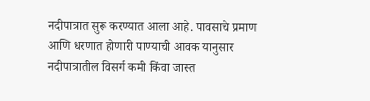नदीपात्रात सुरू करण्यात आला आहे. पावसाचे प्रमाण आणि धरणात होणारी पाण्याची आवक यानुसार नदीपात्रातील विसर्ग कमी किंवा जास्त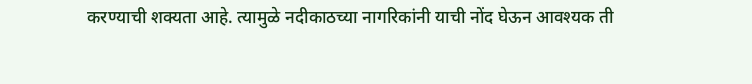करण्याची शक्यता आहे. त्यामुळे नदीकाठच्या नागरिकांनी याची नोंद घेऊन आवश्यक ती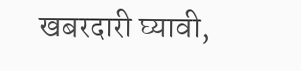खबरदारी घ्यावी,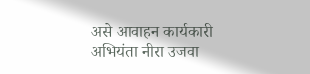असे आवाहन कार्यकारी अभियंता नीरा उजवा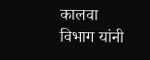कालवा विभाग यांनी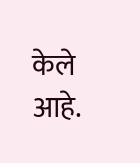केले आहे.